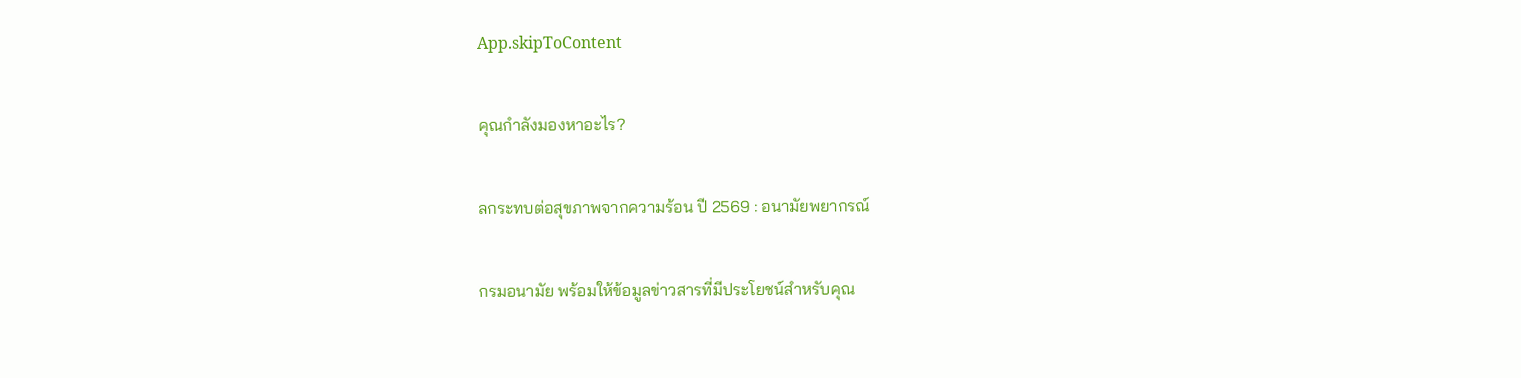App.skipToContent

คุณกำลังมองหาอะไร?

ลกระทบต่อสุขภาพจากความร้อน ปี 2569 : อนามัยพยากรณ์

กรมอนามัย พร้อมให้ข้อมูลข่าวสารที่มีประโยชน์สำหรับคุณ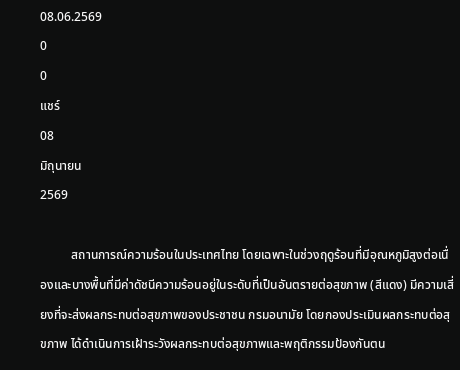08.06.2569
0
0
แชร์
08
มิถุนายน
2569

          สถานการณ์ความร้อนในประเทศไทย โดยเฉพาะในช่วงฤดูร้อนที่มีอุณหภูมิสูงต่อเนื่องและบางพื้นที่มีค่าดัชนีความร้อนอยู่ในระดับที่เป็นอันตรายต่อสุขภาพ (สีแดง) มีความเสี่ยงที่จะส่งผลกระทบต่อสุขภาพของประชาชน กรมอนามัย โดยกองประเมินผลกระทบต่อสุขภาพ ได้ดำเนินการเฝ้าระวังผลกระทบต่อสุขภาพและพฤติกรรมป้องกันตน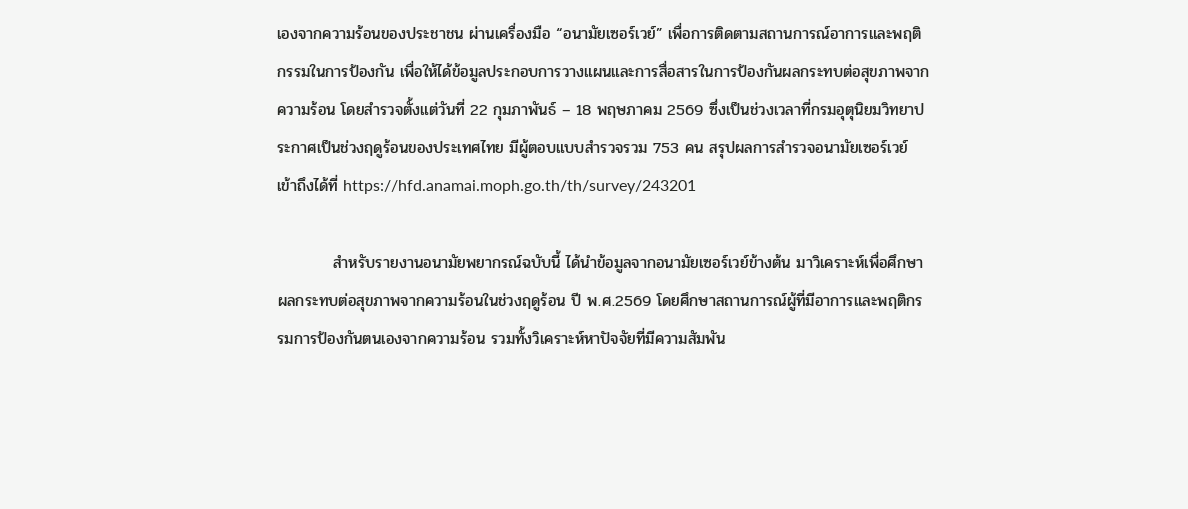เองจากความร้อนของประชาชน ผ่านเครื่องมือ “อนามัยเซอร์เวย์” เพื่อการติดตามสถานการณ์อาการและพฤติกรรมในการป้องกัน เพื่อให้ได้ข้อมูลประกอบการวางแผนและการสื่อสารในการป้องกันผลกระทบต่อสุขภาพจากความร้อน โดยสำรวจตั้งแต่วันที่ 22 กุมภาพันธ์ – 18 พฤษภาคม 2569 ซึ่งเป็นช่วงเวลาที่กรมอุตุนิยมวิทยาประกาศเป็นช่วงฤดูร้อนของประเทศไทย มีผู้ตอบแบบสำรวจรวม 753 คน สรุปผลการสำรวจอนามัยเซอร์เวย์ เข้าถึงได้ที่ https://hfd.anamai.moph.go.th/th/survey/243201

          สำหรับรายงานอนามัยพยากรณ์ฉบับนี้ ได้นำข้อมูลจากอนามัยเซอร์เวย์ข้างต้น มาวิเคราะห์เพื่อศึกษาผลกระทบต่อสุขภาพจากความร้อนในช่วงฤดูร้อน ปี พ.ศ.2569 โดยศึกษาสถานการณ์ผู้ที่มีอาการและพฤติกรรมการป้องกันตนเองจากความร้อน รวมทั้งวิเคราะห์หาปัจจัยที่มีความสัมพัน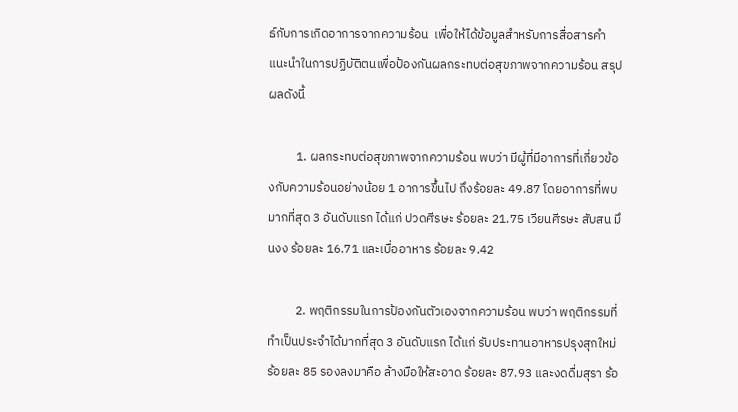ธ์กับการเกิดอาการจากความร้อน  เพื่อให้ได้ข้อมูลสำหรับการสื่อสารคำแนะนำในการปฏิบัติตนเพื่อป้องกันผลกระทบต่อสุขภาพจากความร้อน สรุปผลดังนี้

          1. ผลกระทบต่อสุขภาพจากความร้อน พบว่า มีผู้ที่มีอาการที่เกี่ยวข้องกับความร้อนอย่างน้อย 1 อาการขึ้นไป ถึงร้อยละ 49.87 โดยอาการที่พบมากที่สุด 3 อันดับแรก ได้แก่ ปวดศีรษะ ร้อยละ 21.75 เวียนศีรษะ สับสน มึนงง ร้อยละ 16.71 และเบื่ออาหาร ร้อยละ 9.42

          2. พฤติกรรมในการป้องกันตัวเองจากความร้อน พบว่า พฤติกรรมที่ทำเป็นประจำได้มากที่สุด 3 อันดับแรก ได้แก่ รับประทานอาหารปรุงสุกใหม่ ร้อยละ 85 รองลงมาคือ ล้างมือให้สะอาด ร้อยละ 87.93 และงดดื่มสุรา ร้อ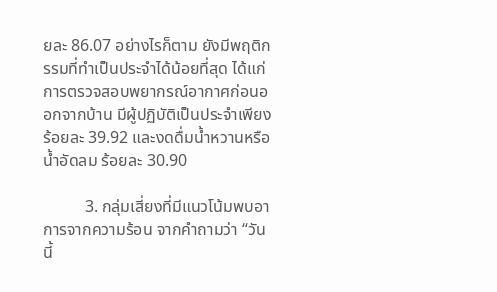ยละ 86.07 อย่างไรก็ตาม ยังมีพฤติกรรมที่ทำเป็นประจำได้น้อยที่สุด ได้แก่ การตรวจสอบพยากรณ์อากาศก่อนออกจากบ้าน มีผู้ปฏิบัติเป็นประจำเพียงร้อยละ 39.92 และงดดื่มน้ำหวานหรือน้ำอัดลม ร้อยละ 30.90

          3. กลุ่มเสี่ยงที่มีแนวโน้มพบอาการจากความร้อน จากคำถามว่า “วันนี้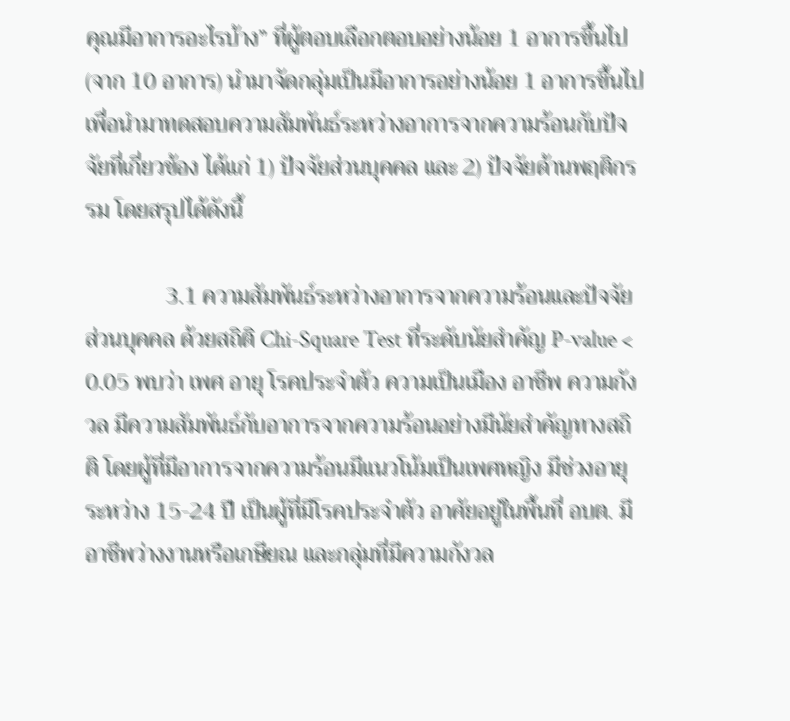คุณมีอาการอะไรบ้าง” ที่ผู้ตอบเลือกตอบอย่างน้อย 1 อาการขึ้นไป (จาก 10 อาการ) นำมาจัดกลุ่มเป็นมีอาการอย่างน้อย 1 อาการขึ้นไป เพื่อนำมาทดสอบความสัมพันธ์ระหว่างอาการจากความร้อนกับปัจจัยที่เกี่ยวข้อง ได้แก่ 1) ปัจจัยส่วนบุคคล และ 2) ปัจจัยด้านพฤติกรรม โดยสรุปได้ดังนี้

              3.1 ความสัมพันธ์ระหว่างอาการจากความร้อนและปัจจัยส่วนบุคคล ด้วยสถิติ Chi-Square Test ที่ระดับนัยสำคัญ P-value < 0.05 พบว่า เพศ อายุ โรคประจำตัว ความเป็นเมือง อาชีพ ความกังวล มีความสัมพันธ์กับอาการจากความร้อนอย่างมีนัยสำคัญทางสถิติ โดยผู้ที่มีอาการจากความร้อนมีแนวโน้มเป็นเพศหญิง มีช่วงอายุระหว่าง 15-24 ปี เป็นผู้ที่มีโรคประจำตัว อาศัยอยู่ในพื้นที่ อบต. มีอาชีพว่างงานหรือเกษียณ และกลุ่มที่มีความกังวล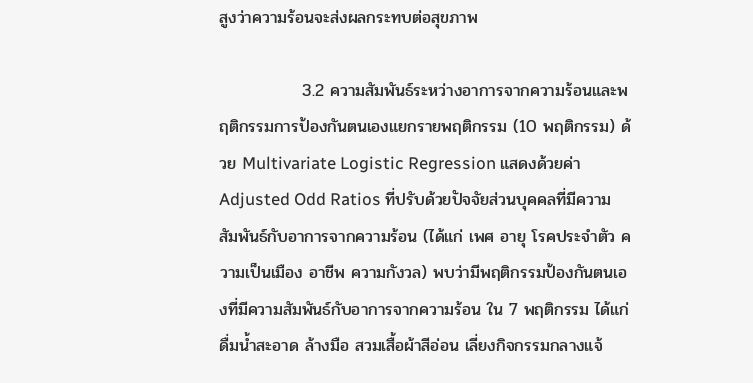สูงว่าความร้อนจะส่งผลกระทบต่อสุขภาพ

              3.2 ความสัมพันธ์ระหว่างอาการจากความร้อนและพฤติกรรมการป้องกันตนเองแยกรายพฤติกรรม (10 พฤติกรรม) ด้วย Multivariate Logistic Regression แสดงด้วยค่า Adjusted Odd Ratios ที่ปรับด้วยปัจจัยส่วนบุคคลที่มีความสัมพันธ์กับอาการจากความร้อน (ได้แก่ เพศ อายุ โรคประจำตัว ความเป็นเมือง อาชีพ ความกังวล) พบว่ามีพฤติกรรมป้องกันตนเองที่มีความสัมพันธ์กับอาการจากความร้อน ใน 7 พฤติกรรม ได้แก่ ดื่มน้ำสะอาด ล้างมือ สวมเสื้อผ้าสีอ่อน เลี่ยงกิจกรรมกลางแจ้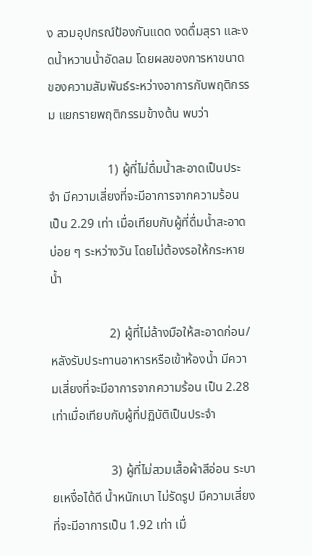ง สวมอุปกรณ์ป้องกันแดด งดดื่มสุรา และงดน้ำหวานน้ำอัดลม โดยผลของการหาขนาดของความสัมพันธ์ระหว่างอาการกับพฤติกรรม แยกรายพฤติกรรมข้างต้น พบว่า

                   1) ผู้ที่ไม่ดื่มน้ำสะอาดเป็นประจำ มีความเสี่ยงที่จะมีอาการจากความร้อน เป็น 2.29 เท่า เมื่อเทียบกับผู้ที่ดื่มน้ำสะอาดบ่อย ๆ ระหว่างวัน โดยไม่ต้องรอให้กระหายน้ำ

                   2) ผู้ที่ไม่ล้างมือให้สะอาดก่อน/หลังรับประทานอาหารหรือเข้าห้องน้ำ มีความเสี่ยงที่จะมีอาการจากความร้อน เป็น 2.28 เท่าเมื่อเทียบกับผู้ที่ปฏิบัติเป็นประจำ

                   3) ผู้ที่ไม่สวมเสื้อผ้าสีอ่อน ระบายเหงื่อได้ดี น้ำหนักเบา ไม่รัดรูป มีความเสี่ยงที่จะมีอาการเป็น 1.92 เท่า เมื่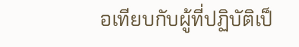อเทียบกับผู้ที่ปฏิบัติเป็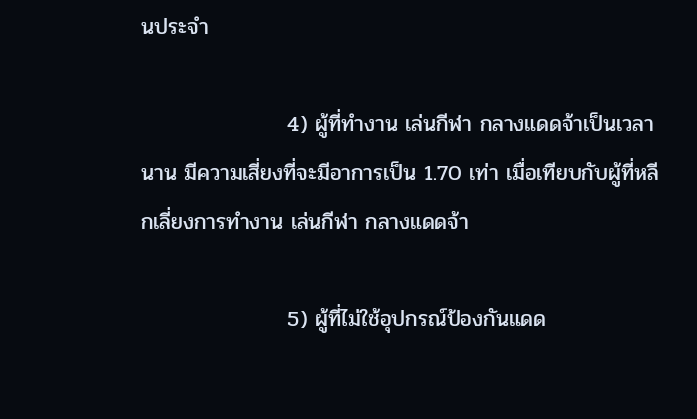นประจำ

                   4) ผู้ที่ทำงาน เล่นกีฬา กลางแดดจ้าเป็นเวลานาน มีความเสี่ยงที่จะมีอาการเป็น 1.70 เท่า เมื่อเทียบกับผู้ที่หลีกเลี่ยงการทำงาน เล่นกีฬา กลางแดดจ้า

                   5) ผู้ที่ไม่ใช้อุปกรณ์ป้องกันแดด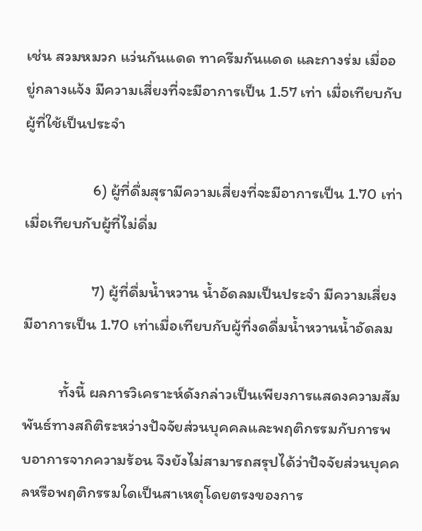เช่น สวมหมวก แว่นกันแดด ทาครีมกันแดด และกางร่ม เมื่ออยู่กลางแจ้ง มีความเสี่ยงที่จะมีอาการเป็น 1.57 เท่า เมื่อเทียบกับผู้ที่ใช้เป็นประจำ

                   6) ผู้ที่ดื่มสุรามีความเสี่ยงที่จะมีอาการเป็น 1.70 เท่าเมื่อเทียบกับผู้ที่ไม่ดื่ม

                   7) ผู้ที่ดื่มน้ำหวาน น้ำอัดลมเป็นประจำ มีความเสี่ยงมีอาการเป็น 1.70 เท่าเมื่อเทียบกับผู้ที่งดดื่มน้ำหวานน้ำอัดลม

          ทั้งนี้ ผลการวิเคราะห์ดังกล่าวเป็นเพียงการแสดงความสัมพันธ์ทางสถิติระหว่างปัจจัยส่วนบุคคลและพฤติกรรมกับการพบอาการจากความร้อน จึงยังไม่สามารถสรุปได้ว่าปัจจัยส่วนบุคคลหรือพฤติกรรมใดเป็นสาเหตุโดยตรงของการ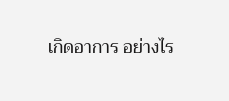เกิดอาการ อย่างไร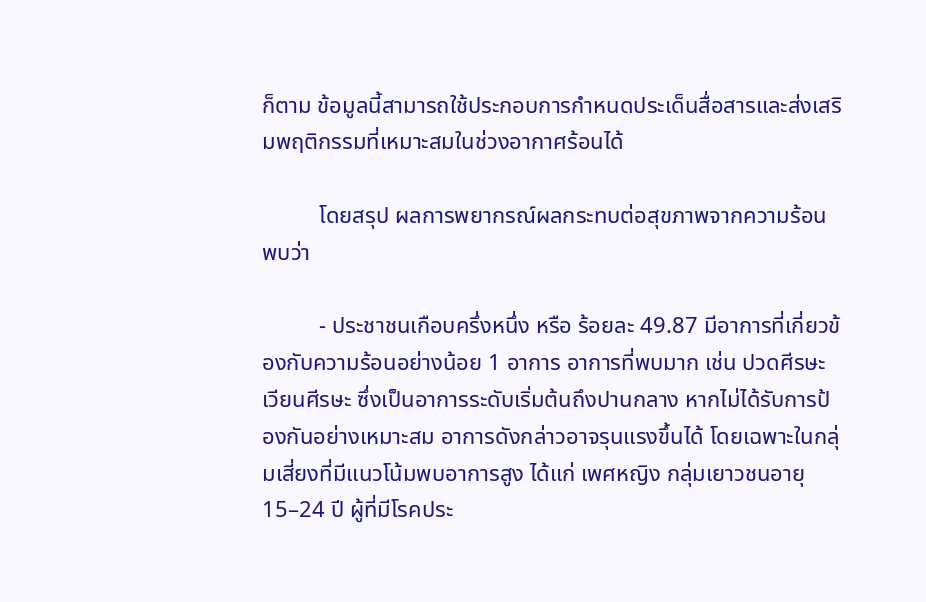ก็ตาม ข้อมูลนี้สามารถใช้ประกอบการกำหนดประเด็นสื่อสารและส่งเสริมพฤติกรรมที่เหมาะสมในช่วงอากาศร้อนได้

          โดยสรุป ผลการพยากรณ์ผลกระทบต่อสุขภาพจากความร้อน พบว่า

          - ประชาชนเกือบครึ่งหนึ่ง หรือ ร้อยละ 49.87 มีอาการที่เกี่ยวข้องกับความร้อนอย่างน้อย 1 อาการ อาการที่พบมาก เช่น ปวดศีรษะ เวียนศีรษะ ซึ่งเป็นอาการระดับเริ่มต้นถึงปานกลาง หากไม่ได้รับการป้องกันอย่างเหมาะสม อาการดังกล่าวอาจรุนแรงขึ้นได้ โดยเฉพาะในกลุ่มเสี่ยงที่มีแนวโน้มพบอาการสูง ได้แก่ เพศหญิง กลุ่มเยาวชนอายุ 15–24 ปี ผู้ที่มีโรคประ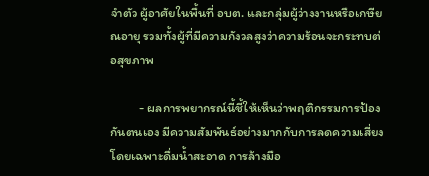จำตัว ผู้อาศัยในพื้นที่ อบต. และกลุ่มผู้ว่างงานหรือเกษียณอายุ รวมทั้งผู้ที่มีความกังวลสูงว่าความร้อนจะกระทบต่อสุขภาพ

          - ผลการพยากรณ์นี้ชี้ให้เห็นว่าพฤติกรรมการป้องกันตนเอง มีความสัมพันธ์อย่างมากกับการลดความเสี่ยง โดยเฉพาะดื่มน้ำสะอาด การล้างมือ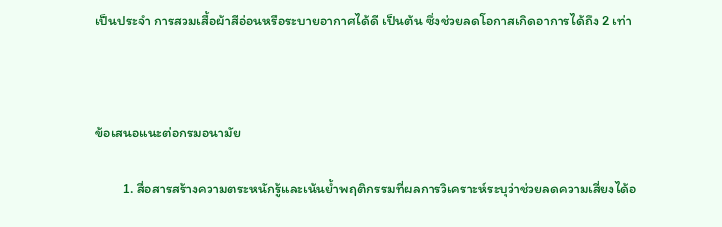เป็นประจำ การสวมเสื้อผ้าสีอ่อนหรือระบายอากาศได้ดี เป็นต้น ซึ่งช่วยลดโอกาสเกิดอาการได้ถึง 2 เท่า



ข้อเสนอแนะต่อกรมอนามัย

         1. สื่อสารสร้างความตระหนักรู้และเน้นย้ำพฤติกรรมที่ผลการวิเคราะห์ระบุว่าช่วยลดความเสี่ยงได้อ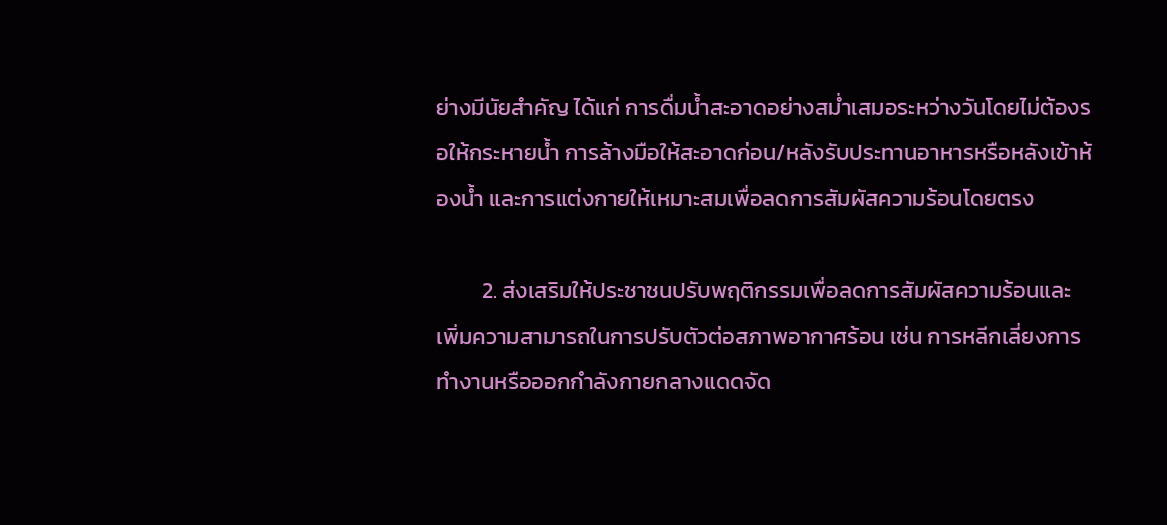ย่างมีนัยสำคัญ ได้แก่ การดื่มน้ำสะอาดอย่างสม่ำเสมอระหว่างวันโดยไม่ต้องรอให้กระหายน้ำ การล้างมือให้สะอาดก่อน/หลังรับประทานอาหารหรือหลังเข้าห้องน้ำ และการแต่งกายให้เหมาะสมเพื่อลดการสัมผัสความร้อนโดยตรง

         2. ส่งเสริมให้ประชาชนปรับพฤติกรรมเพื่อลดการสัมผัสความร้อนและเพิ่มความสามารถในการปรับตัวต่อสภาพอากาศร้อน เช่น การหลีกเลี่ยงการทำงานหรือออกกำลังกายกลางแดดจัด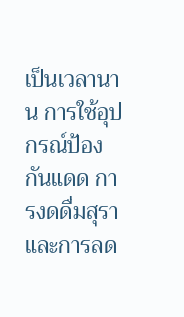เป็นเวลานาน การใช้อุปกรณ์ป้องกันแดด การงดดื่มสุรา และการลด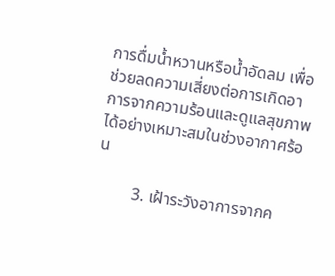การดื่มน้ำหวานหรือน้ำอัดลม เพื่อช่วยลดความเสี่ยงต่อการเกิดอาการจากความร้อนและดูแลสุขภาพได้อย่างเหมาะสมในช่วงอากาศร้อน

         3. เฝ้าระวังอาการจากค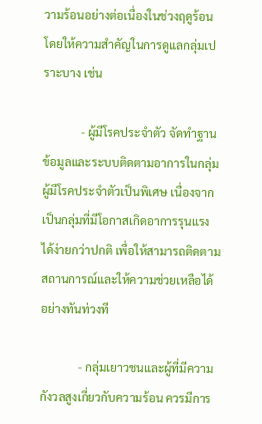วามร้อนอย่างต่อเนื่องในช่วงฤดูร้อน โดยให้ความสำคัญในการดูแลกลุ่มเปราะบาง เช่น

             - ผู้มีโรคประจำตัว จัดทำฐานข้อมูลและระบบติดตามอาการในกลุ่มผู้มีโรคประจำตัวเป็นพิเศษ เนื่องจากเป็นกลุ่มที่มีโอกาสเกิดอาการรุนแรงได้ง่ายกว่าปกติ เพื่อให้สามารถติดตามสถานการณ์และให้ความช่วยเหลือได้อย่างทันท่วงที

             - กลุ่มเยาวชนและผู้ที่มีความกังวลสูงเกี่ยวกับความร้อน ควรมีการ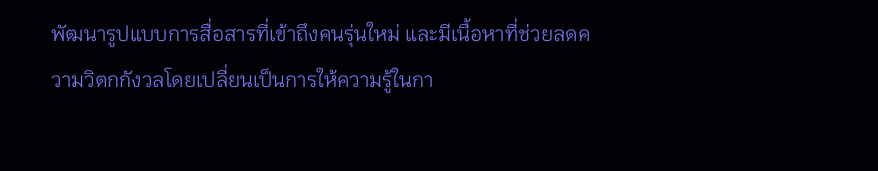พัฒนารูปแบบการสื่อสารที่เข้าถึงคนรุ่นใหม่ และมีเนื้อหาที่ช่วยลดความวิตกกังวลโดยเปลี่ยนเป็นการให้ความรู้ในกา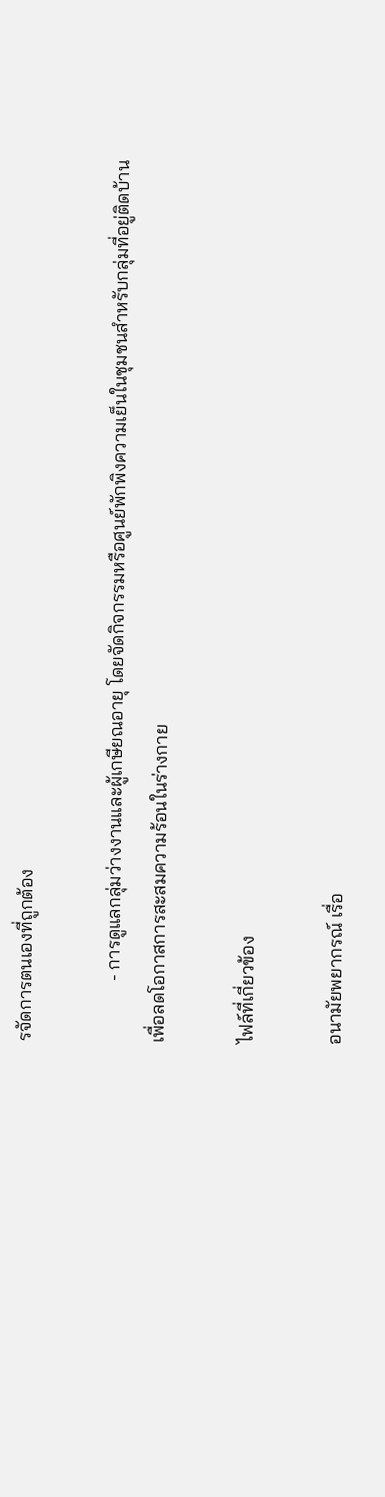รจัดการตนเองที่ถูกต้อง

             - การดูแลกลุ่มว่างงานและผู้เกษียณอายุ โดยจัดกิจกรรมหรือศูนย์พักพิงความเย็นในชุมชนสำหรับกลุ่มที่อยู่ติดบ้าน เพื่อลดโอกาสการสะสมความร้อนในร่างกาย

ไฟล์ที่เกี่ยวข้อง

อนามัยพยากรณ์ เรื่อ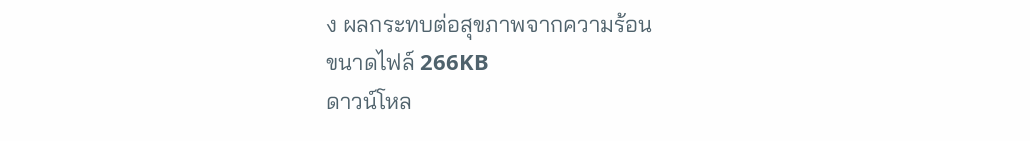ง ผลกระทบต่อสุขภาพจากความร้อน
ขนาดไฟล์ 266KB
ดาวน์โหล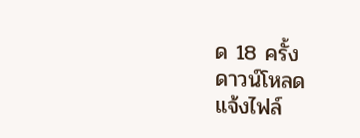ด 18 ครั้ง
ดาวน์โหลด
แจ้งไฟล์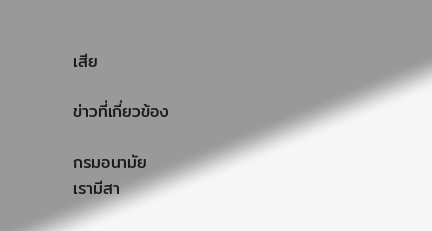เสีย

ข่าวที่เกี่ยวข้อง

กรมอนามัย
เรามีสา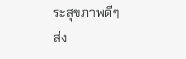ระสุขภาพดีๆ
ส่ง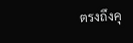ตรงถึงคุ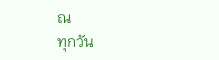ณ
ทุกวัน